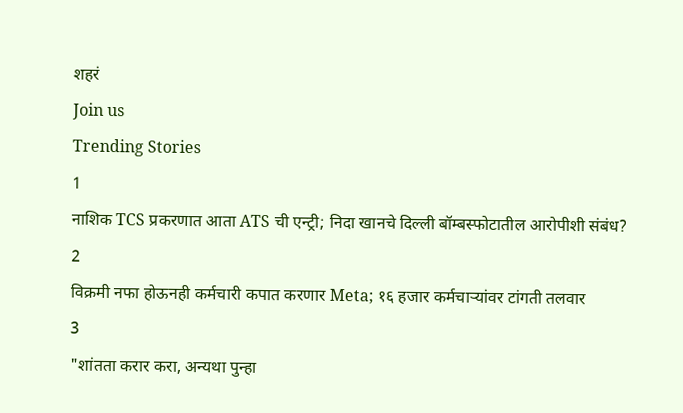शहरं
Join us
Trending Stories
1
नाशिक TCS प्रकरणात आता ATS ची एन्ट्री; निदा खानचे दिल्ली बॉम्बस्फोटातील आरोपीशी संबंध?
2
विक्रमी नफा होऊनही कर्मचारी कपात करणार Meta; १६ हजार कर्मचाऱ्यांवर टांगती तलवार
3
"शांतता करार करा, अन्यथा पुन्हा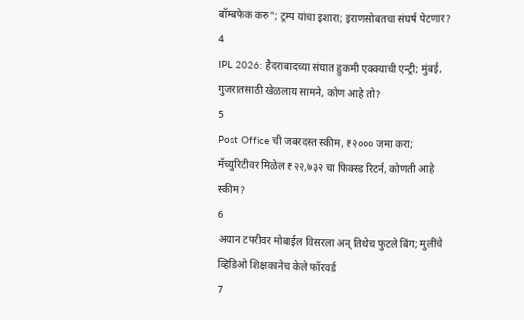बॉम्बफेक करु"; ट्रम्प यांचा इशारा; इराणसोबतचा संघर्ष पेटणार?
4
IPL 2026: हैदराबादच्या संघात हुकमी एक्क्याची एन्ट्री; मुंबई, गुजरातसाठी खेळलाय सामने, कोण आहे तो?
5
Post Office ची जबरदस्त स्कीम, ₹२००० जमा करा; मॅच्युरिटीवर मिळेल ₹२२,७३२ चा फिक्स्ड रिटर्न, कोणती आहे स्कीम?
6
अयान टपरीवर मोबाईल विसरला अन् तिथेच फुटले बिंग; मुलींचे व्हिडिओ शिक्षकानेच केले फॉरवर्ड
7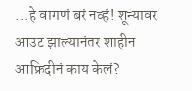...हे वागणं बरं नव्हं! शून्यावर आउट झाल्यानंतर शाहीन आफ्रिदीनं काय केलं?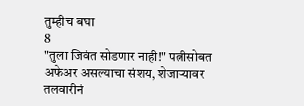तुम्हीच बघा
8
"तुला जिवंत सोडणार नाही!" पत्नीसोबत अफेअर असल्याचा संशय, शेजाऱ्यावर तलवारीनं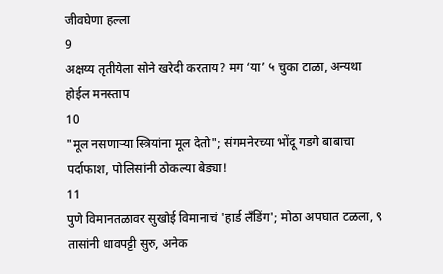जीवघेणा हल्ला
9
अक्षय्य तृतीयेला सोने खरेदी करताय? मग ‘या’ ५ चुका टाळा, अन्यथा होईल मनस्ताप
10
"मूल नसणाऱ्या स्त्रियांना मूल देतो"; संगमनेरच्या भोंदू गडगे बाबाचा पर्दाफाश, पोलिसांनी ठोकल्या बेड्या!
11
पुणे विमानतळावर सुखोई विमानाचं 'हार्ड लँडिंग'; मोठा अपघात टळला, ९ तासांनी धावपट्टी सुरु, अनेक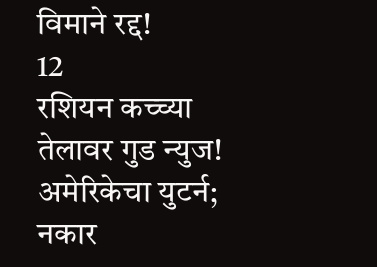विमाने रद्द!
12
रशियन कच्च्या तेलावर गुड न्युज! अमेरिकेचा युटर्न; नकार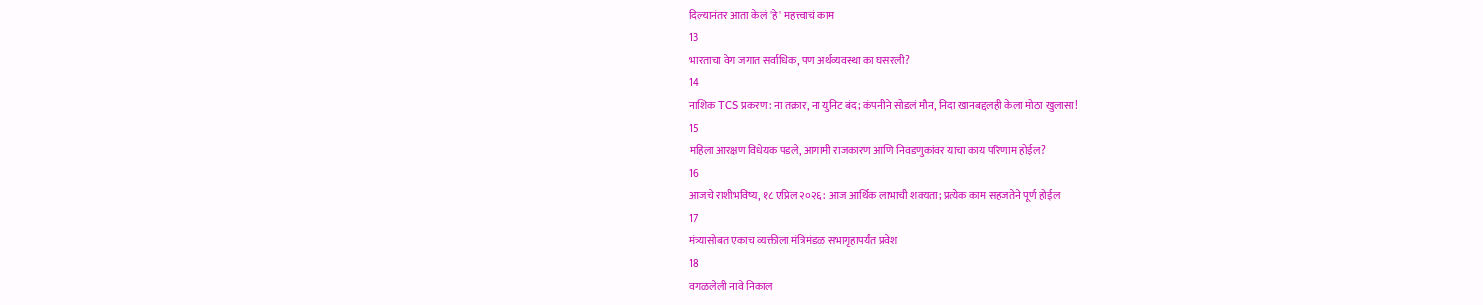दिल्यानंतर आता केलं 'हे' महत्त्वाचं काम
13
भारताचा वेग जगात सर्वाधिक, पण अर्थव्यवस्था का घसरली?
14
नाशिक TCS प्रकरण: ना तक्रार, ना युनिट बंद; कंपनीने सोडलं मौन, निदा खानबद्दलही केला मोठा खुलासा!
15
महिला आरक्षण विधेयक पडले, आगामी राजकारण आणि निवडणुकांवर याचा काय परिणाम होईल?
16
आजचे राशीभविष्य, १८ एप्रिल २०२६: आज आर्थिक लाभाची शक्यता; प्रत्येक काम सहजतेने पूर्ण होईल
17
मंत्र्यासोबत एकाच व्यक्तीला मंत्रिमंडळ सभागृहापर्यंत प्रवेश
18
वगळलेली नावे निकाल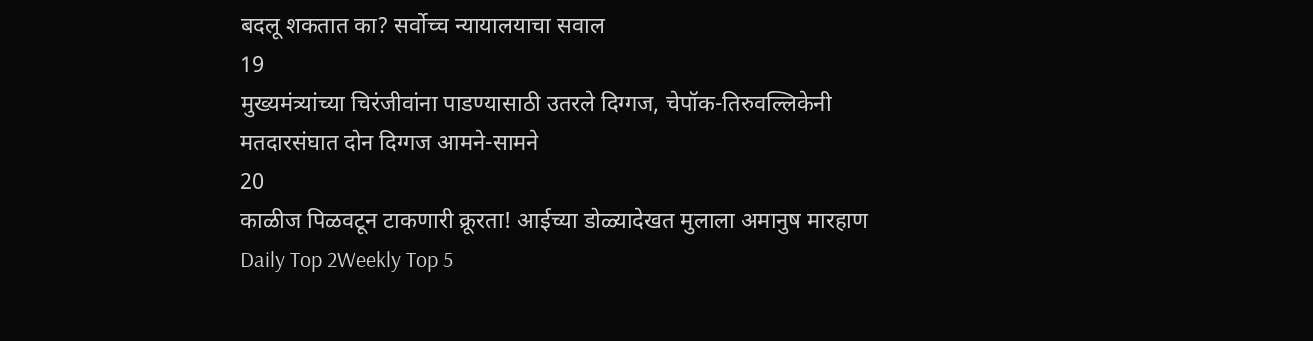बदलू शकतात का? सर्वोच्च न्यायालयाचा सवाल
19
मुख्यमंत्र्यांच्या चिरंजीवांना पाडण्यासाठी उतरले दिग्गज, चेपॉक-तिरुवल्लिकेनी मतदारसंघात दोन दिग्गज आमने-सामने
20
काळीज पिळवटून टाकणारी क्रूरता! आईच्या डोळ्यादेखत मुलाला अमानुष मारहाण
Daily Top 2Weekly Top 5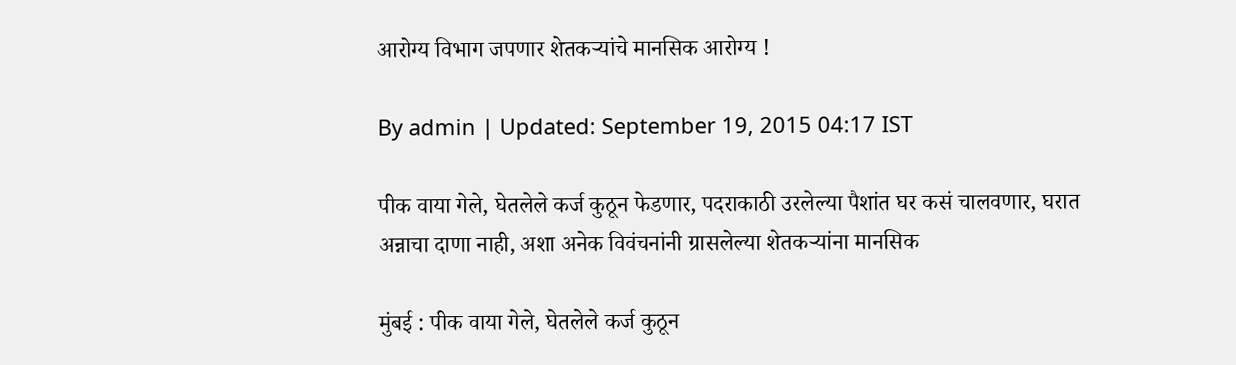आरोग्य विभाग जपणार शेतकऱ्यांचे मानसिक आरोग्य !

By admin | Updated: September 19, 2015 04:17 IST

पीक वाया गेले, घेतलेले कर्ज कुठून फेडणार, पदराकाठी उरलेल्या पैशांत घर कसं चालवणार, घरात अन्नाचा दाणा नाही, अशा अनेक विवंचनांनी ग्रासलेल्या शेतकऱ्यांना मानसिक

मुंबई : पीक वाया गेले, घेतलेले कर्ज कुठून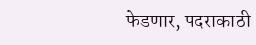फेडणार, पदराकाठी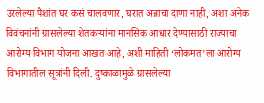उरलेल्या पैशांत घर कसं चालवणार, घरात अन्नाचा दाणा नाही, अशा अनेक विवंचनांनी ग्रासलेल्या शेतकऱ्यांना मानसिक आधार देण्यासाठी राज्याचा आरोग्य विभाग योजना आखत आहे, अशी माहिती ‘लोकमत’ला आरोग्य विभागातील सूत्रांनी दिली. दुष्काळामुळे ग्रासलेल्या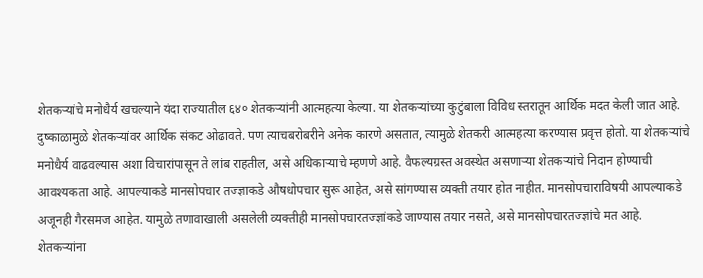शेतकऱ्यांचे मनोधैर्य खचल्याने यंदा राज्यातील ६४० शेतकऱ्यांनी आत्महत्या केल्या. या शेतकऱ्यांच्या कुटुंबाला विविध स्तरातून आर्थिक मदत केली जात आहे. दुष्काळामुळे शेतकऱ्यांवर आर्थिक संकट ओढावते. पण त्याचबरोबरीने अनेक कारणे असतात, त्यामुळे शेतकरी आत्महत्या करण्यास प्रवृत्त होतो. या शेतकऱ्यांचे मनोधैर्य वाढवल्यास अशा विचारांपासून ते लांब राहतील, असे अधिकाऱ्याचे म्हणणे आहे. वैफल्यग्रस्त अवस्थेत असणाऱ्या शेतकऱ्यांचे निदान होण्याची आवश्यकता आहे. आपल्याकडे मानसोपचार तज्ज्ञाकडे औषधोपचार सुरू आहेत, असे सांगण्यास व्यक्ती तयार होत नाहीत. मानसोपचाराविषयी आपल्याकडे अजूनही गैरसमज आहेत. यामुळे तणावाखाली असलेली व्यक्तीही मानसोपचारतज्ज्ञांकडे जाण्यास तयार नसते, असे मानसोपचारतज्ज्ञांचे मत आहे. शेतकऱ्यांना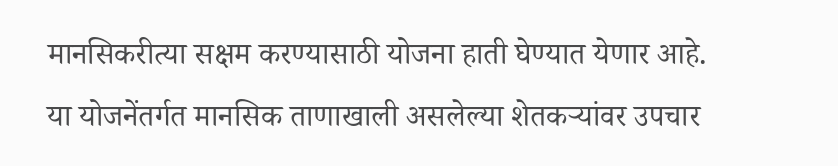मानसिकरीत्या सक्षम करण्यासाठी योजना हाती घेण्यात येणार आहे. या योजनेंतर्गत मानसिक ताणाखाली असलेल्या शेतकऱ्यांवर उपचार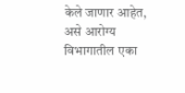केले जाणार आहेत, असे आरोग्य विभागातील एका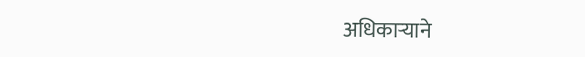अधिकाऱ्याने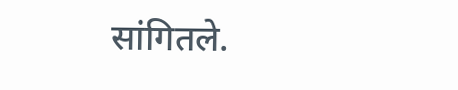सांगितले.